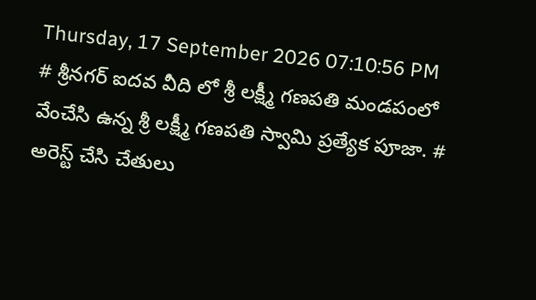Thursday, 17 September 2026 07:10:56 PM
# శ్రీనగర్ ఐదవ వీది లో శ్రీ లక్ష్మీ గణపతి మండపంలో వేంచేసి ఉన్న శ్రీ లక్ష్మీ గణపతి స్వామి ప్రత్యేక పూజా. # అరెస్ట్ చేసి చేతులు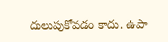దులుపుకోవడం కాదు. ఉపా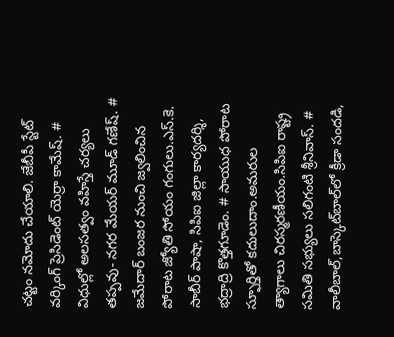చట్టం నమోదు చేయాలి. జేబీపీ స్టేట్ వర్కింగ్ ప్రెసిడెంట్ యెర్రా కామేష్. # విధుల్లో అలసత్వం వహిస్తే చర్యలు తప్పవు- నగర మేయర్ మూడ్ గణేష్. # జమేదార్ బంజర నుంచి జ్వలించిన పోరాట జ్యోతి సోయం గంగులు.ఎస్.కె. సాబీర్ పాషా, సిపిఐ జిల్లా కార్యదర్శి, భద్రాద్రి కొత్తగూడెం. # సాయుధ పోరాట స్ఫూర్తితో కదులుదాం.అమరుల త్యాగాలు చిరస్మరణీయం.సిపిఐ రాష్ట్ర సమితి సభ్యులు సలిగంటి శ్రీనివాస్. # వాలీబాల్‌,బాస్కెట్‌బాల్‌లో క్రీడా సందడి,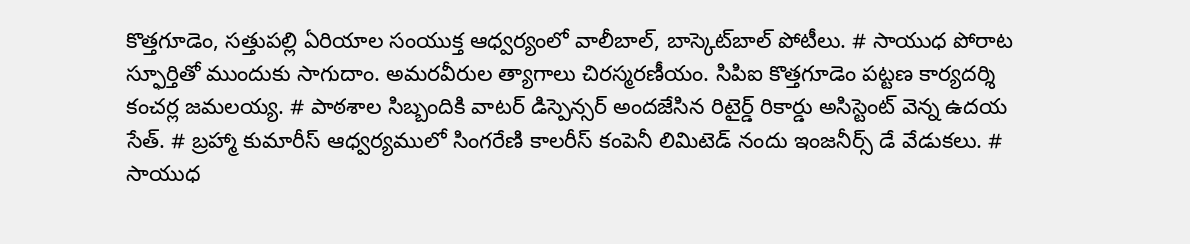కొత్తగూడెం, సత్తుపల్లి ఏరియాల సంయుక్త ఆధ్వర్యంలో వాలీబాల్, బాస్కెట్‌బాల్ పోటీలు. # సాయుధ పోరాట స్ఫూర్తితో ముందుకు సాగుదాం. అమరవీరుల త్యాగాలు చిరస్మరణీయం. సిపిఐ కొత్తగూడెం పట్టణ కార్యదర్శి కంచర్ల జమలయ్య. # పాఠశాల సిబ్బందికి వాటర్ డిస్పెన్సర్ అందజేసిన రిటైర్డ్ రికార్డు అసిస్టెంట్ వెన్న ఉదయ సేత్. # బ్రహ్మా కుమారీస్ ఆధ్వర్యములో సింగరేణి కాలరీస్ కంపెనీ లిమిటెడ్ నందు ఇంజనీర్స్ డే వేడుకలు. # సాయుధ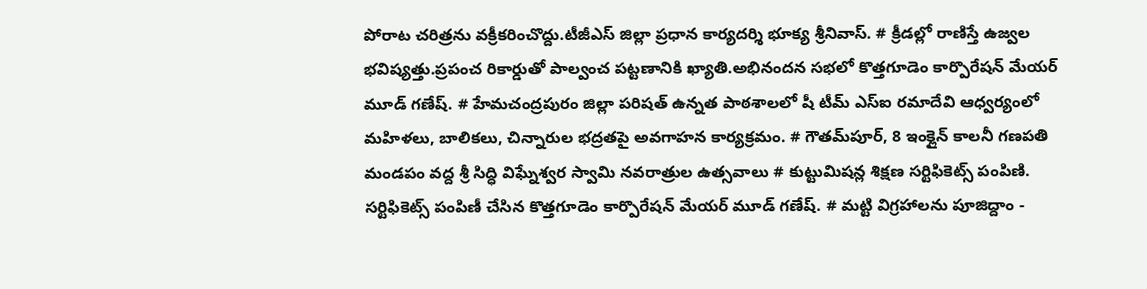పోరాట చరిత్రను వక్రీకరించొద్దు.టీజీఎస్ జిల్లా ప్రధాన కార్యదర్శి భూక్య శ్రీనివాస్. # క్రీడల్లో రాణిస్తే ఉజ్వల భవిష్యత్తు.ప్రపంచ రికార్డుతో పాల్వంచ పట్టణానికి ఖ్యాతి.అభినందన సభలో కొత్తగూడెం కార్పొరేషన్ మేయర్ మూడ్ గణేష్. # హేమచంద్రపురం జిల్లా పరిషత్ ఉన్నత పాఠశాలలో షీ టీమ్‌ ఎస్‌ఐ రమాదేవి ఆధ్వర్యంలో మహిళలు, బాలికలు, చిన్నారుల భద్రతపై అవగాహన కార్యక్రమం. # గౌతమ్‌పూర్, 8 ఇంక్లైన్ కాలనీ గణపతి మండపం వద్ద శ్రీ సిద్ధి విఘ్నేశ్వర స్వామి నవరాత్రుల ఉత్సవాలు # కుట్టుమిషన్ల శిక్షణ సర్టిఫికెట్స్ పంపిణి. సర్టిఫికెట్స్ పంపిణీ చేసిన కొత్తగూడెం కార్పొరేషన్ మేయర్ మూడ్ గణేష్. # మట్టి విగ్రహాలను పూజిద్దాం -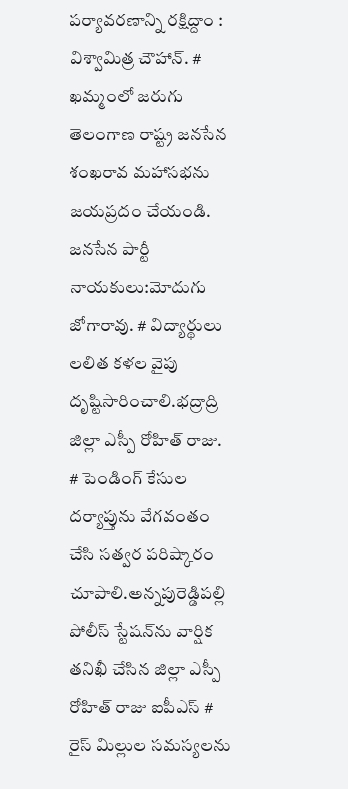పర్యావరణాన్ని రక్షిద్దాం : విశ్వామిత్ర చౌహాన్. # ఖమ్మంలో జరుగు తెలంగాణ రాష్ట్ర జనసేన శంఖరావ మహాసభను జయప్రదం చేయండి. జనసేన పార్టీ నాయకులు:మోదుగు జోగారావు. # విద్యార్థులు లలిత కళల వైపు దృష్టిసారించాలి.భద్రాద్రి జిల్లా ఎస్పీ రోహిత్ రాజు. # పెండింగ్ కేసుల దర్యాప్తును వేగవంతం చేసి సత్వర పరిష్కారం చూపాలి.అన్నపురెడ్డిపల్లి పోలీస్ స్టేషన్‌ను వార్షిక తనిఖీ చేసిన జిల్లా ఎస్పీ రోహిత్ రాజు ఐపీఎస్ # రైస్ మిల్లుల సమస్యలను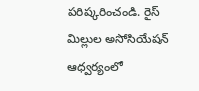పరిష్కరించండి. రైస్ మిల్లుల అసోసియేషన్ ఆధ్వర్యంలో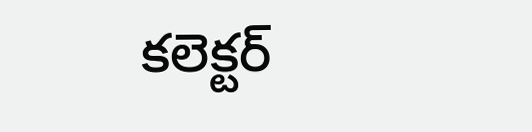కలెక్టర్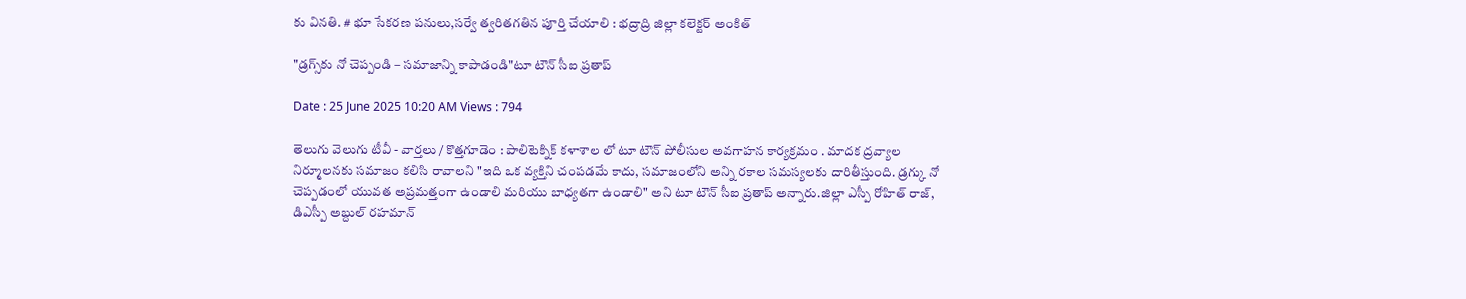కు వినతి. # భూ సేకరణ పనులు,సర్వే త్వరితగతిన పూర్తి చేయాలి : భద్రాద్రి జిల్లా కలెక్టర్ అంకిత్

"డ్రగ్స్‌కు నో చెప్పండి – సమాజాన్ని కాపాడండి"టూ టౌన్ సీఐ ప్రతాప్

Date : 25 June 2025 10:20 AM Views : 794

తెలుగు వెలుగు టీవీ - వార్తలు / కొత్తగూడెం : పాలిటెక్నిక్ కళాశాల లో టూ టౌన్ పోలీసుల అవగాహన కార్యక్రమం . మాదక ద్రవ్యాల నిర్మూలనకు సమాజం కలిసి రావాలని "ఇది ఒక వ్యక్తిని చంపడమే కాదు, సమాజంలోని అన్ని రకాల సమస్యలకు దారితీస్తుంది. డ్రగ్కు నో చెప్పడంలో యువత అప్రమత్తంగా ఉండాలి మరియు బాధ్యతగా ఉండాలి" అని టూ టౌన్ సీఐ ప్రతాప్ అన్నారు.జిల్లా ఎస్పీ రోహిత్ రాజ్, డిఎస్పీ అబ్దుల్ రహమాన్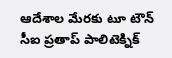ఆదేశాల మేరకు టూ టౌన్ సీఐ ప్రతాప్ పాలిటెక్నిక్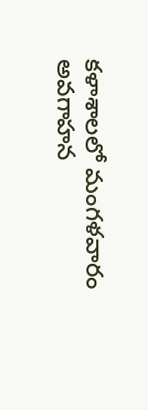కళాశాలలో మంగళవారం అవగాహన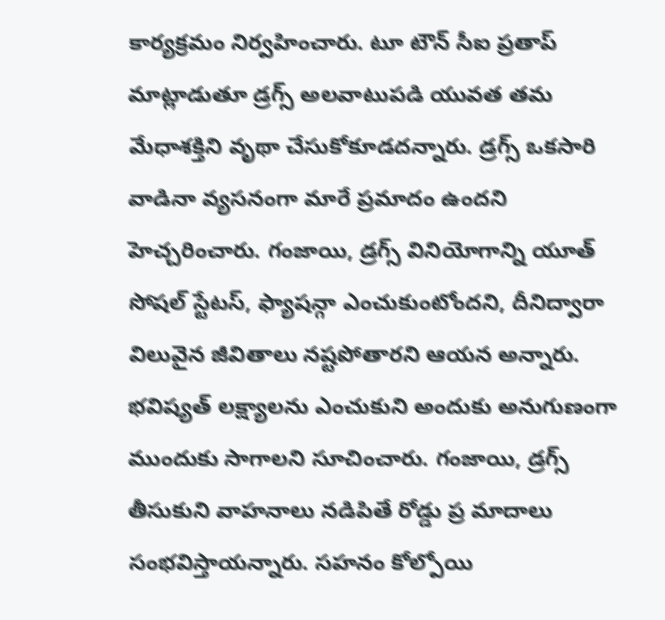కార్యక్రమం నిర్వహించారు. టూ టౌన్ సీఐ ప్రతాప్ మాట్లాడుతూ డ్రగ్స్ అలవాటుపడి యువత తమ మేధాశక్తిని వృథా చేసుకోకూడదన్నారు. డ్రగ్స్ ఒకసారి వాడినా వ్యసనంగా మారే ప్రమాదం ఉందని హెచ్చరించారు. గంజాయి, డ్రగ్స్ వినియోగాన్ని యూత్ సోషల్ స్టేటస్, ఫ్యాషన్గా ఎంచుకుంటోందని, దీనిద్వారా విలువైన జీవితాలు నష్టపోతారని ఆయన అన్నారు. భవిష్యత్ లక్ష్యాలను ఎంచుకుని అందుకు అనుగుణంగా ముందుకు సాగాలని సూచించారు. గంజాయి, డ్రగ్స్ తీసుకుని వాహనాలు నడిపితే రోడ్డు ప్ర మాదాలు సంభవిస్తాయన్నారు. సహనం కోల్పోయి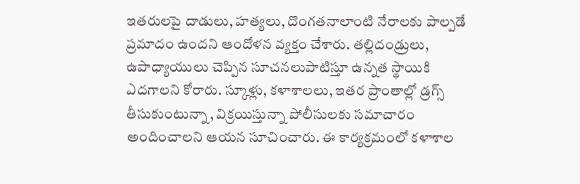ఇతరులపై దాడులు, హత్యలు, దొంగతనాలాంటి నేరాలకు పాల్పడే ప్రమాదం ఉందని ఆందోళన వ్యక్తం చేశారు. తల్లిదండ్రులు, ఉపాధ్యాయులు చెప్పిన సూచనలుపాటిస్తూ ఉన్నత స్థాయికి ఎదగాలని కోరారు. స్కూళ్లు, కళాశాలలు, ఇతర ప్రాంతాల్లో డ్రగ్స్ తీసుకుంటున్నా, విక్రయిస్తున్నా పోలీసులకు సమాచారం అందించాలని ఆయన సూచించారు. ఈ కార్యక్రమంలో కళాశాల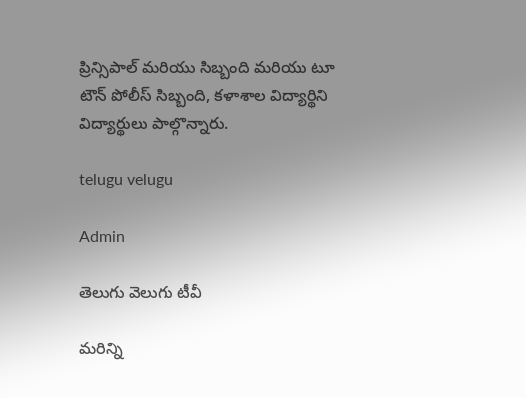ప్రిన్సిపాల్ మరియు సిబ్బంది మరియు టూ టౌన్ పోలీస్ సిబ్బంది, కళాశాల విద్యార్థిని విద్యార్థులు పాల్గొన్నారు.

telugu velugu

Admin

తెలుగు వెలుగు టీవీ

మరిన్ని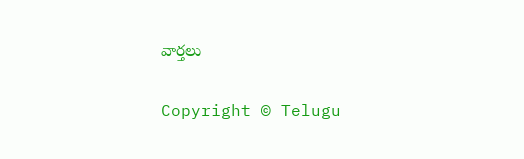వార్తలు

Copyright © Telugu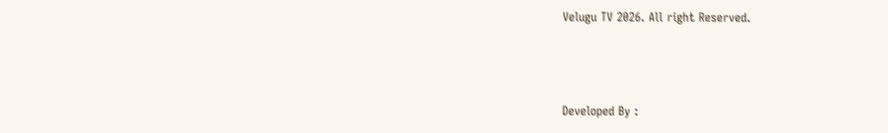Velugu TV 2026. All right Reserved.



Developed By :